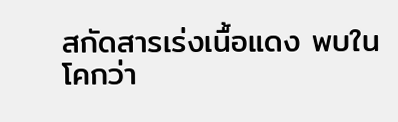สกัดสารเร่งเนื้อแดง พบในโคกว่า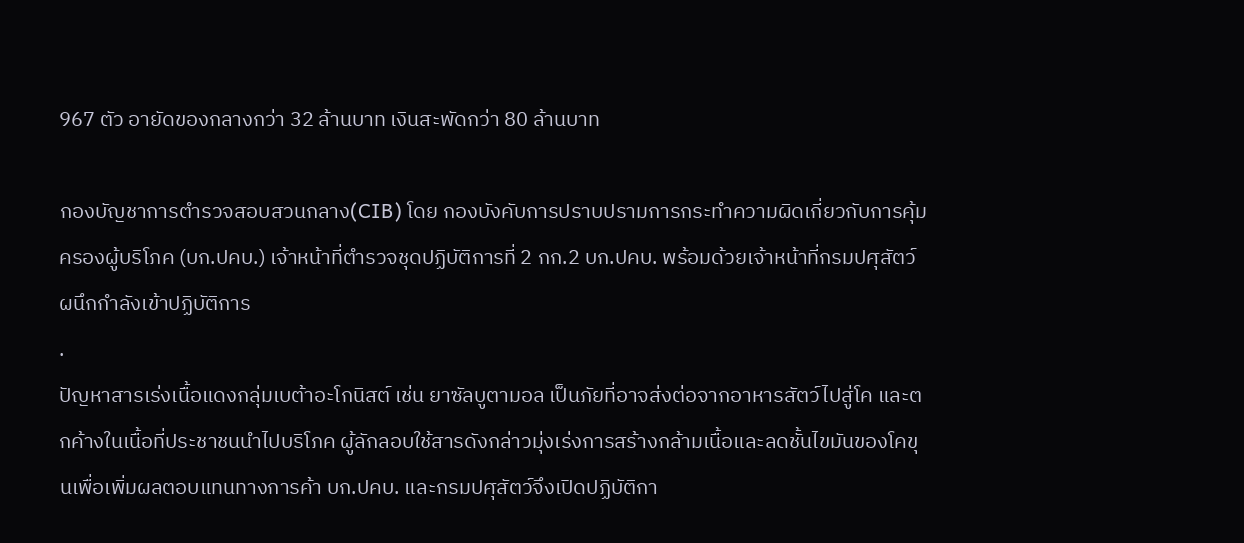967 ตัว อายัดของกลางกว่า 32 ล้านบาท เงินสะพัดกว่า 80 ล้านบาท

กองบัญชาการตำรวจสอบสวนกลาง(CIB) โดย กองบังคับการปราบปรามการกระทำความผิดเกี่ยวกับการคุ้มครองผู้บริโภค (บก.ปคบ.) เจ้าหน้าที่ตำรวจชุดปฏิบัติการที่ 2 กก.2 บก.ปคบ. พร้อมด้วยเจ้าหน้าที่กรมปศุสัตว์ ผนึกกำลังเข้าปฏิบัติการ
.
ปัญหาสารเร่งเนื้อแดงกลุ่มเบต้าอะโกนิสต์ เช่น ยาซัลบูตามอล เป็นภัยที่อาจส่งต่อจากอาหารสัตว์ไปสู่โค และตกค้างในเนื้อที่ประชาชนนำไปบริโภค ผู้ลักลอบใช้สารดังกล่าวมุ่งเร่งการสร้างกล้ามเนื้อและลดชั้นไขมันของโคขุนเพื่อเพิ่มผลตอบแทนทางการค้า บก.ปคบ. และกรมปศุสัตว์จึงเปิดปฏิบัติกา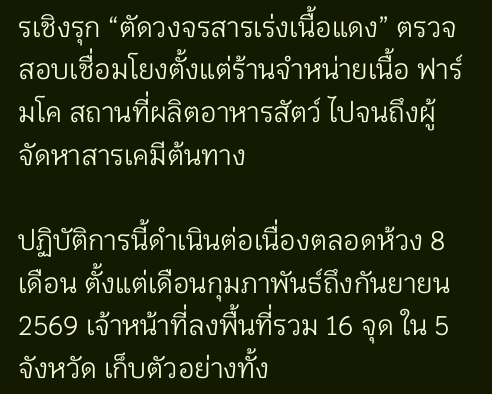รเชิงรุก “ตัดวงจรสารเร่งเนื้อแดง” ตรวจสอบเชื่อมโยงตั้งแต่ร้านจำหน่ายเนื้อ ฟาร์มโค สถานที่ผลิตอาหารสัตว์ ไปจนถึงผู้จัดหาสารเคมีต้นทาง

ปฏิบัติการนี้ดำเนินต่อเนื่องตลอดห้วง 8 เดือน ตั้งแต่เดือนกุมภาพันธ์ถึงกันยายน 2569 เจ้าหน้าที่ลงพื้นที่รวม 16 จุด ใน 5 จังหวัด เก็บตัวอย่างทั้ง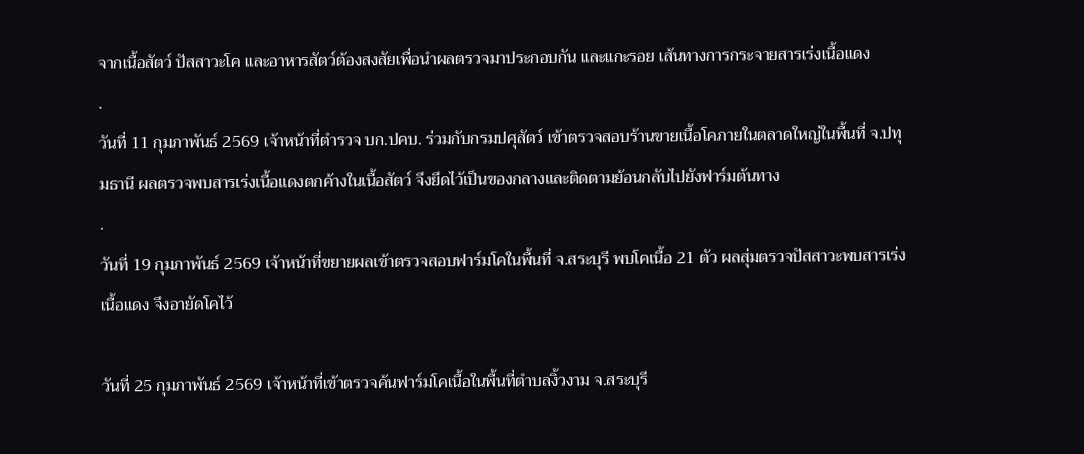จากเนื้อสัตว์ ปัสสาวะโค และอาหารสัตว์ต้องสงสัยเพื่อนำผลตรวจมาประกอบกัน และแกะรอย เส้นทางการกระจายสารเร่งเนื้อแดง
.
วันที่ 11 กุมภาพันธ์ 2569 เจ้าหน้าที่ตำรวจ บก.ปคบ. ร่วมกับกรมปศุสัตว์ เข้าตรวจสอบร้านขายเนื้อโคภายในตลาดใหญ่ในพื้นที่ จ.ปทุมธานี ผลตรวจพบสารเร่งเนื้อแดงตกค้างในเนื้อสัตว์ จึงยึดไว้เป็นของกลางและติดตามย้อนกลับไปยังฟาร์มต้นทาง
.
วันที่ 19 กุมภาพันธ์ 2569 เจ้าหน้าที่ขยายผลเข้าตรวจสอบฟาร์มโคในพื้นที่ จ.สระบุรี พบโคเนื้อ 21 ตัว ผลสุ่มตรวจปัสสาวะพบสารเร่งเนื้อแดง จึงอายัดโคไว้

วันที่ 25 กุมภาพันธ์ 2569 เจ้าหน้าที่เข้าตรวจค้นฟาร์มโคเนื้อในพื้นที่ตำบลงิ้วงาม จ.สระบุรี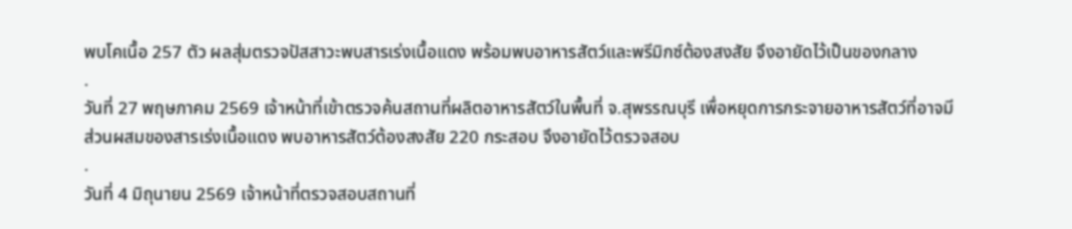พบโคเนื้อ 257 ตัว ผลสุ่มตรวจปัสสาวะพบสารเร่งเนื้อแดง พร้อมพบอาหารสัตว์และพรีมิกซ์ต้องสงสัย จึงอายัดไว้เป็นของกลาง
.
วันที่ 27 พฤษภาคม 2569 เจ้าหน้าที่เข้าตรวจค้นสถานที่ผลิตอาหารสัตว์ในพื้นที่ จ.สุพรรณบุรี เพื่อหยุดการกระจายอาหารสัตว์ที่อาจมีส่วนผสมของสารเร่งเนื้อแดง พบอาหารสัตว์ต้องสงสัย 220 กระสอบ จึงอายัดไว้ตรวจสอบ
.
วันที่ 4 มิถุนายน 2569 เจ้าหน้าที่ตรวจสอบสถานที่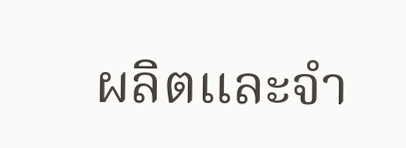ผลิตและจำ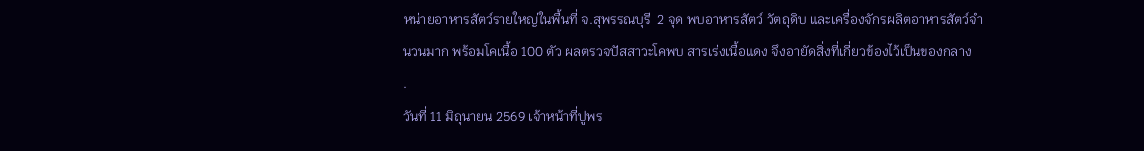หน่ายอาหารสัตว์รายใหญ่ในพื้นที่ จ.สุพรรณบุรี  2 จุด พบอาหารสัตว์ วัตถุดิบ และเครื่องจักรผลิตอาหารสัตว์จำนวนมาก พร้อมโคเนื้อ 100 ตัว ผลตรวจปัสสาวะโคพบ สารเร่งเนื้อแดง จึงอายัดสิ่งที่เกี่ยวข้องไว้เป็นของกลาง
.
วันที่ 11 มิถุนายน 2569 เจ้าหน้าที่ปูพร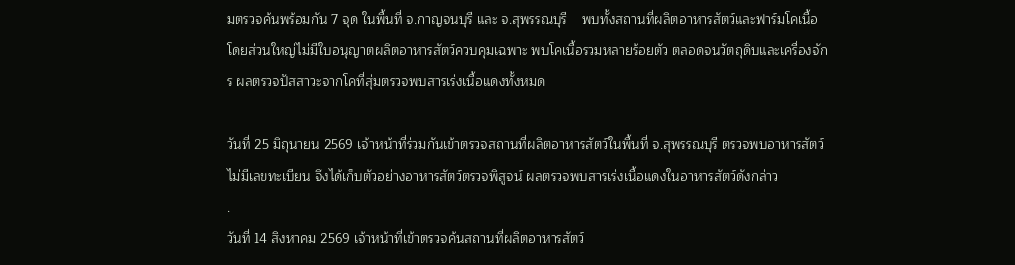มตรวจค้นพร้อมกัน 7 จุด ในพื้นที่ จ.กาญจนบุรี และ จ.สุพรรณบุรี    พบทั้งสถานที่ผลิตอาหารสัตว์และฟาร์มโคเนื้อ โดยส่วนใหญ่ไม่มีใบอนุญาตผลิตอาหารสัตว์ควบคุมเฉพาะ พบโคเนื้อรวมหลายร้อยตัว ตลอดจนวัตถุดิบและเครื่องจักร ผลตรวจปัสสาวะจากโคที่สุ่มตรวจพบสารเร่งเนื้อแดงทั้งหมด

วันที่ 25 มิถุนายน 2569 เจ้าหน้าที่ร่วมกันเข้าตรวจสถานที่ผลิตอาหารสัตว์ในพื้นที่ จ.สุพรรณบุรี ตรวจพบอาหารสัตว์ไม่มีเลขทะเบียน จึงได้เก็บตัวอย่างอาหารสัตว์ตรวจพิสูจน์ ผลตรวจพบสารเร่งเนื้อแดงในอาหารสัตว์ดังกล่าว
.
วันที่ 14 สิงหาคม 2569 เจ้าหน้าที่เข้าตรวจค้นสถานที่ผลิตอาหารสัตว์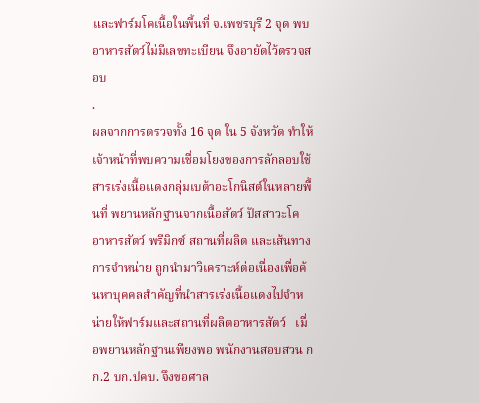และฟาร์มโคเนื้อในพื้นที่ จ.เพชรบุรี 2 จุด พบอาหารสัตว์ไม่มีเลขทะเบียน จึงอายัดไว้ตรวจสอบ
.
ผลจากการตรวจทั้ง 16 จุด ใน 5 จังหวัด ทำให้เจ้าหน้าที่พบความเชื่อมโยงของการลักลอบใช้สารเร่งเนื้อแดงกลุ่มเบต้าอะโกนิสต์ในหลายพื้นที่ พยานหลักฐานจากเนื้อสัตว์ ปัสสาวะโค อาหารสัตว์ พรีมิกซ์ สถานที่ผลิต และเส้นทางการจำหน่าย ถูกนำมาวิเคราะห์ต่อเนื่องเพื่อค้นหาบุคคลสำคัญที่นำสารเร่งเนื้อแดงไปจำหน่ายให้ฟาร์มและสถานที่ผลิตอาหารสัตว์   เมื่อพยานหลักฐานเพียงพอ พนักงานสอบสวน กก.2 บก.ปคบ. จึงขอศาล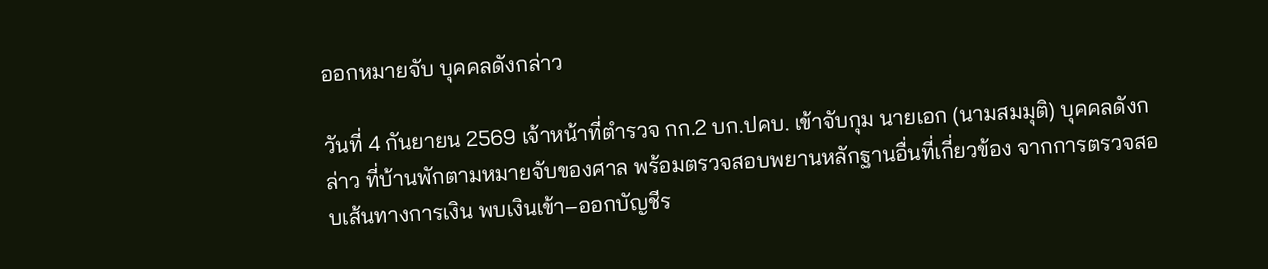ออกหมายจับ บุคคลดังกล่าว

วันที่ 4 กันยายน 2569 เจ้าหน้าที่ตำรวจ กก.2 บก.ปคบ. เข้าจับกุม นายเอก (นามสมมุติ) บุคคลดังกล่าว ที่บ้านพักตามหมายจับของศาล พร้อมตรวจสอบพยานหลักฐานอื่นที่เกี่ยวข้อง จากการตรวจสอบเส้นทางการเงิน พบเงินเข้า–ออกบัญชีร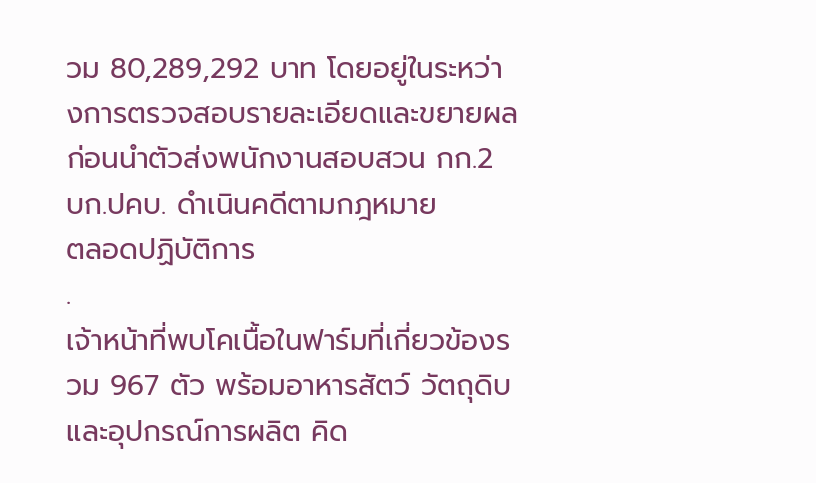วม 80,289,292 บาท โดยอยู่ในระหว่างการตรวจสอบรายละเอียดและขยายผล ก่อนนำตัวส่งพนักงานสอบสวน กก.2 บก.ปคบ. ดำเนินคดีตามกฎหมาย
ตลอดปฏิบัติการ
.
เจ้าหน้าที่พบโคเนื้อในฟาร์มที่เกี่ยวข้องรวม 967 ตัว พร้อมอาหารสัตว์ วัตถุดิบ และอุปกรณ์การผลิต คิด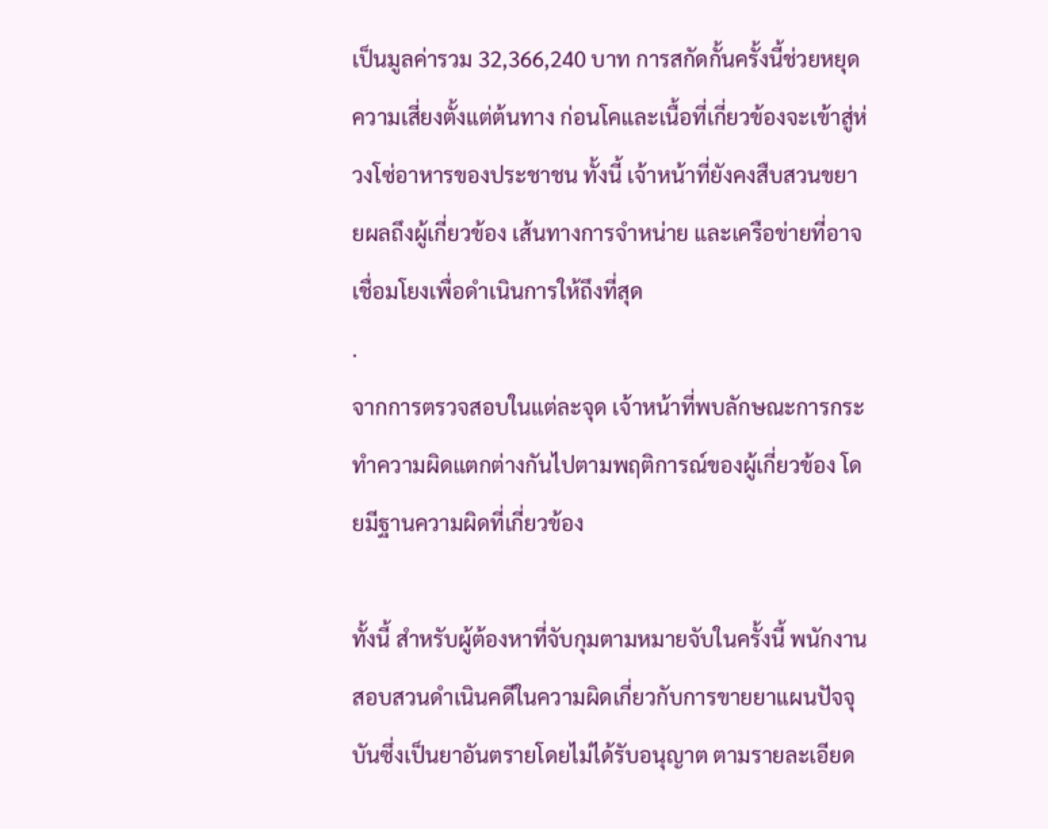เป็นมูลค่ารวม 32,366,240 บาท การสกัดกั้นครั้งนี้ช่วยหยุดความเสี่ยงตั้งแต่ต้นทาง ก่อนโคและเนื้อที่เกี่ยวข้องจะเข้าสู่ห่วงโซ่อาหารของประชาชน ทั้งนี้ เจ้าหน้าที่ยังคงสืบสวนขยายผลถึงผู้เกี่ยวข้อง เส้นทางการจำหน่าย และเครือข่ายที่อาจเชื่อมโยงเพื่อดำเนินการให้ถึงที่สุด
.
จากการตรวจสอบในแต่ละจุด เจ้าหน้าที่พบลักษณะการกระทำความผิดแตกต่างกันไปตามพฤติการณ์ของผู้เกี่ยวข้อง โดยมีฐานความผิดที่เกี่ยวข้อง

ทั้งนี้ สำหรับผู้ต้องหาที่จับกุมตามหมายจับในครั้งนี้ พนักงานสอบสวนดำเนินคดีในความผิดเกี่ยวกับการขายยาแผนปัจจุบันซึ่งเป็นยาอันตรายโดยไม่ได้รับอนุญาต ตามรายละเอียด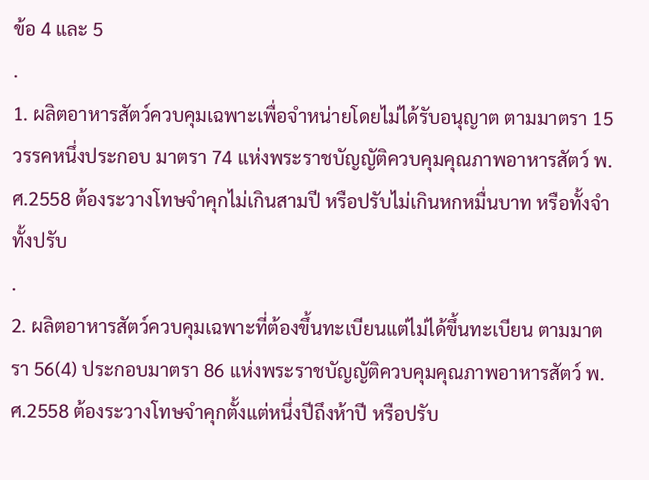ข้อ 4 และ 5
.
1. ผลิตอาหารสัตว์ควบคุมเฉพาะเพื่อจำหน่ายโดยไม่ได้รับอนุญาต ตามมาตรา 15 วรรคหนึ่งประกอบ มาตรา 74 แห่งพระราชบัญญัติควบคุมคุณภาพอาหารสัตว์ พ.ศ.2558 ต้องระวางโทษจำคุกไม่เกินสามปี หรือปรับไม่เกินหกหมื่นบาท หรือทั้งจําทั้งปรับ
.
2. ผลิตอาหารสัตว์ควบคุมเฉพาะที่ต้องขึ้นทะเบียนแต่ไม่ได้ขึ้นทะเบียน ตามมาตรา 56(4) ประกอบมาตรา 86 แห่งพระราชบัญญัติควบคุมคุณภาพอาหารสัตว์ พ.ศ.2558 ต้องระวางโทษจําคุกตั้งแต่หนึ่งปีถึงห้าปี หรือปรับ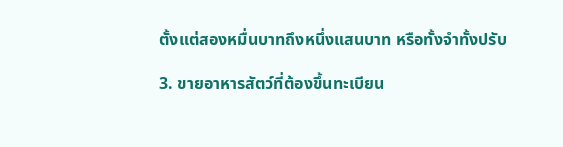ตั้งแต่สองหมื่นบาทถึงหนึ่งแสนบาท หรือทั้งจําทั้งปรับ

3. ขายอาหารสัตว์ที่ต้องขึ้นทะเบียน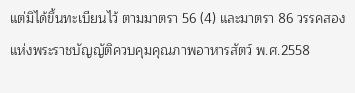แต่มิได้ขึ้นทะเบียนไว้ ตามมาตรา 56 (4) และมาตรา 86 วรรคสอง แห่งพระราชบัญญัติควบคุมคุณภาพอาหารสัตว์ พ.ศ.2558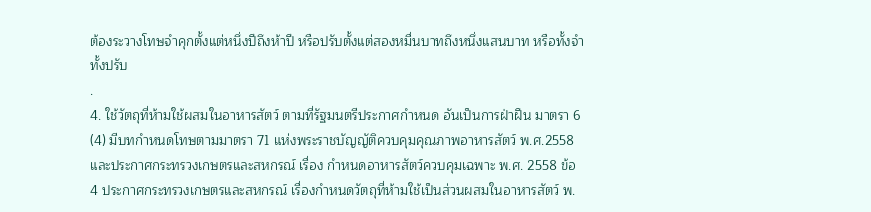ต้องระวางโทษจำคุกตั้งแต่หนึ่งปีถึงห้าปี หรือปรับตั้งแต่สองหมื่นบาทถึงหนึ่งแสนบาท หรือทั้งจำทั้งปรับ
.
4. ใช้วัตถุที่ห้ามใช้ผสมในอาหารสัตว์ ตามที่รัฐมนตรีประกาศกำหนด อันเป็นการฝ่าฝืน มาตรา 6 (4) มีบทกำหนดโทษตามมาตรา 71 แห่งพระราชบัญญัติควบคุมคุณภาพอาหารสัตว์ พ.ศ.2558 และประกาศกระทรวงเกษตรและสหกรณ์ เรื่อง กำหนดอาหารสัตว์ควบคุมเฉพาะ พ.ศ. 2558 ข้อ 4 ประกาศกระทรวงเกษตรและสหกรณ์ เรื่องกำหนดวัตถุที่ห้ามใช้เป็นส่วนผสมในอาหารสัตว์ พ.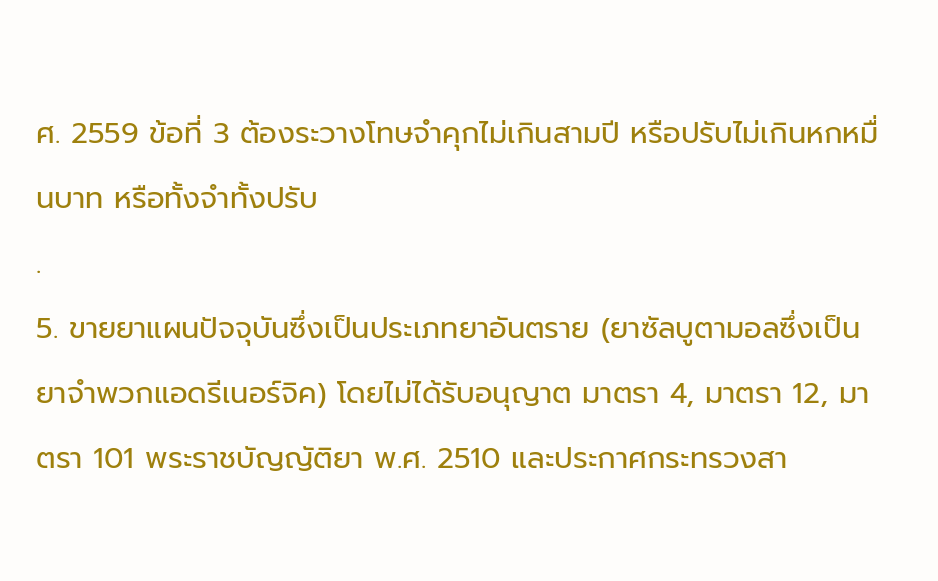ศ. 2559 ข้อที่ 3 ต้องระวางโทษจำคุกไม่เกินสามปี หรือปรับไม่เกินหกหมื่นบาท หรือทั้งจำทั้งปรับ
.
5. ขายยาแผนปัจจุบันซึ่งเป็นประเภทยาอันตราย (ยาซัลบูตามอลซึ่งเป็นยาจำพวกแอดรีเนอร์จิค) โดยไม่ได้รับอนุญาต มาตรา 4, มาตรา 12, มาตรา 101 พระราชบัญญัติยา พ.ศ. 2510 และประกาศกระทรวงสา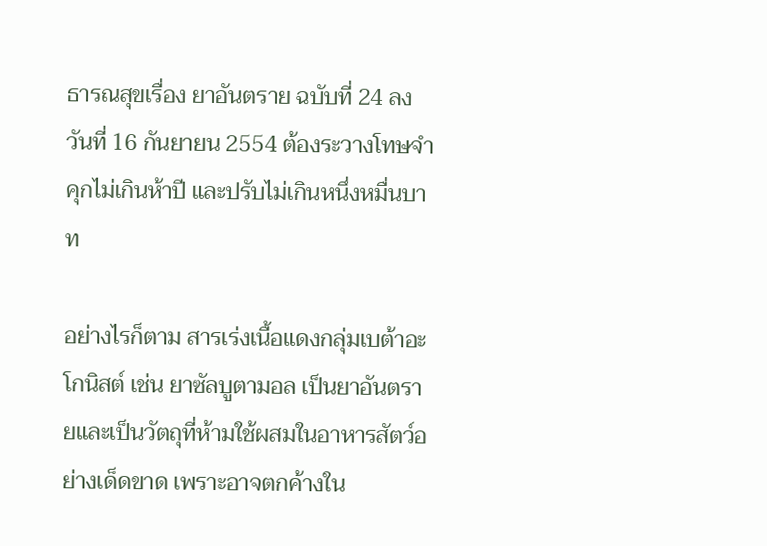ธารณสุขเรื่อง ยาอันตราย ฉบับที่ 24 ลงวันที่ 16 กันยายน 2554 ต้องระวางโทษจำคุกไม่เกินห้าปี และปรับไม่เกินหนึ่งหมื่นบาท

อย่างไรก็ตาม สารเร่งเนื้อแดงกลุ่มเบต้าอะโกนิสต์ เช่น ยาซัลบูตามอล เป็นยาอันตรายและเป็นวัตถุที่ห้ามใช้ผสมในอาหารสัตว์อย่างเด็ดขาด เพราะอาจตกค้างใน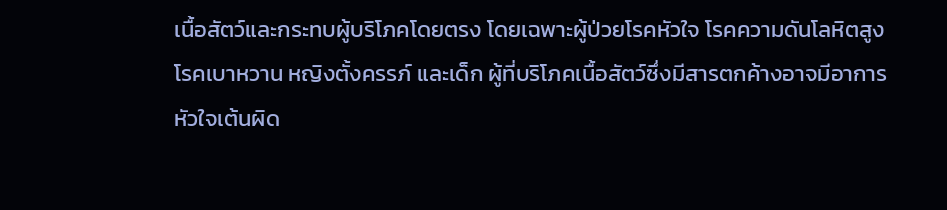เนื้อสัตว์และกระทบผู้บริโภคโดยตรง โดยเฉพาะผู้ป่วยโรคหัวใจ โรคความดันโลหิตสูง โรคเบาหวาน หญิงตั้งครรภ์ และเด็ก ผู้ที่บริโภคเนื้อสัตว์ซึ่งมีสารตกค้างอาจมีอาการหัวใจเต้นผิด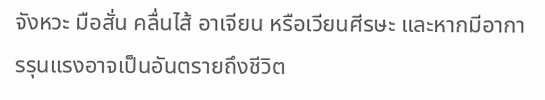จังหวะ มือสั่น คลื่นไส้ อาเจียน หรือเวียนศีรษะ และหากมีอาการรุนแรงอาจเป็นอันตรายถึงชีวิต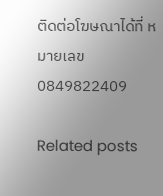ติดต่อโฆษณาได้ที่ หมายเลข 0849822409

Related posts